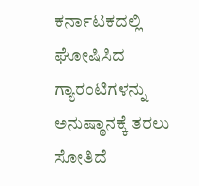ಕರ್ನಾಟಕದಲ್ಲಿ ಘೋಷಿಸಿದ ಗ್ಯಾರಂಟಿಗಳನ್ನು ಅನುಷ್ಠಾನಕ್ಕೆ ತರಲು ಸೋತಿದೆ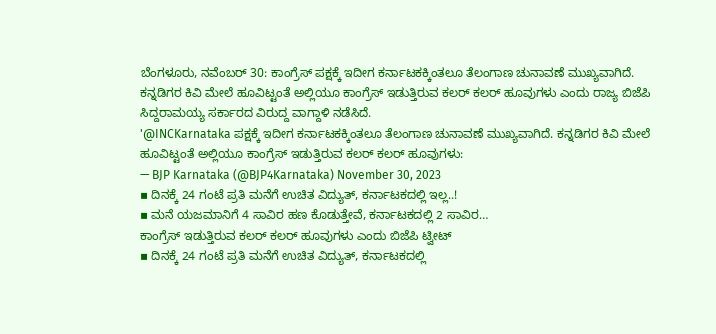ಬೆಂಗಳೂರು, ನವೆಂಬರ್ 30: ಕಾಂಗ್ರೆಸ್ ಪಕ್ಷಕ್ಕೆ ಇದೀಗ ಕರ್ನಾಟಕಕ್ಕಿಂತಲೂ ತೆಲಂಗಾಣ ಚುನಾವಣೆ ಮುಖ್ಯವಾಗಿದೆ. ಕನ್ನಡಿಗರ ಕಿವಿ ಮೇಲೆ ಹೂವಿಟ್ಟಂತೆ ಅಲ್ಲಿಯೂ ಕಾಂಗ್ರೆಸ್ ಇಡುತ್ತಿರುವ ಕಲರ್ ಕಲರ್ ಹೂವುಗಳು ಎಂದು ರಾಜ್ಯ ಬಿಜೆಪಿ ಸಿದ್ದರಾಮಯ್ಯ ಸರ್ಕಾರದ ವಿರುದ್ದ ವಾಗ್ದಾಳಿ ನಡೆಸಿದೆ.
'@INCKarnataka ಪಕ್ಷಕ್ಕೆ ಇದೀಗ ಕರ್ನಾಟಕಕ್ಕಿಂತಲೂ ತೆಲಂಗಾಣ ಚುನಾವಣೆ ಮುಖ್ಯವಾಗಿದೆ. ಕನ್ನಡಿಗರ ಕಿವಿ ಮೇಲೆ ಹೂವಿಟ್ಟಂತೆ ಅಲ್ಲಿಯೂ ಕಾಂಗ್ರೆಸ್ ಇಡುತ್ತಿರುವ ಕಲರ್ ಕಲರ್ ಹೂವುಗಳು:
— BJP Karnataka (@BJP4Karnataka) November 30, 2023
▪ ದಿನಕ್ಕೆ 24 ಗಂಟೆ ಪ್ರತಿ ಮನೆಗೆ ಉಚಿತ ವಿದ್ಯುತ್, ಕರ್ನಾಟಕದಲ್ಲಿ ಇಲ್ಲ..!
▪ ಮನೆ ಯಜಮಾನಿಗೆ 4 ಸಾವಿರ ಹಣ ಕೊಡುತ್ತೇವೆ, ಕರ್ನಾಟಕದಲ್ಲಿ 2 ಸಾವಿರ…
ಕಾಂಗ್ರೆಸ್ ಇಡುತ್ತಿರುವ ಕಲರ್ ಕಲರ್ ಹೂವುಗಳು ಎಂದು ಬಿಜೆಪಿ ಟ್ವೀಟ್
▪ ದಿನಕ್ಕೆ 24 ಗಂಟೆ ಪ್ರತಿ ಮನೆಗೆ ಉಚಿತ ವಿದ್ಯುತ್, ಕರ್ನಾಟಕದಲ್ಲಿ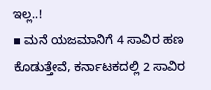ಇಲ್ಲ..!
▪ ಮನೆ ಯಜಮಾನಿಗೆ 4 ಸಾವಿರ ಹಣ ಕೊಡುತ್ತೇವೆ, ಕರ್ನಾಟಕದಲ್ಲಿ 2 ಸಾವಿರ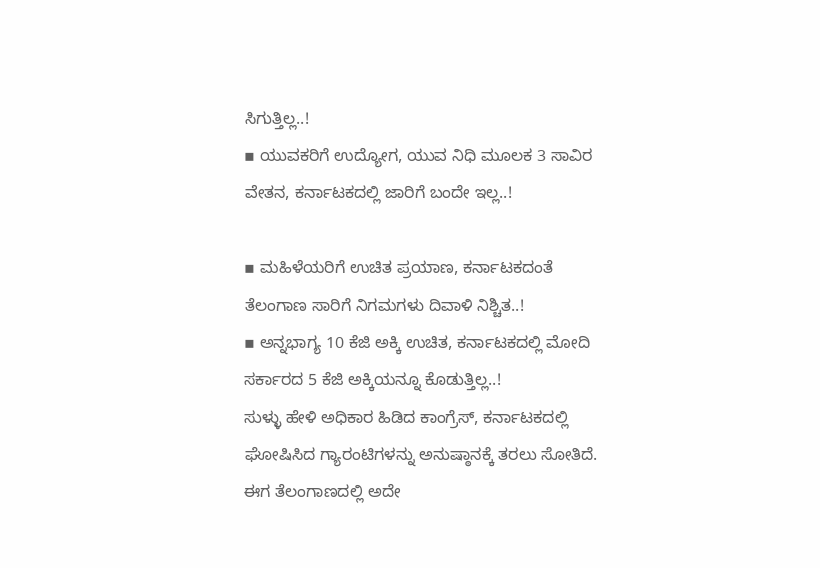ಸಿಗುತ್ತಿಲ್ಲ..!
▪ ಯುವಕರಿಗೆ ಉದ್ಯೋಗ, ಯುವ ನಿಧಿ ಮೂಲಕ 3 ಸಾವಿರ ವೇತನ, ಕರ್ನಾಟಕದಲ್ಲಿ ಜಾರಿಗೆ ಬಂದೇ ಇಲ್ಲ..!

▪ ಮಹಿಳೆಯರಿಗೆ ಉಚಿತ ಪ್ರಯಾಣ, ಕರ್ನಾಟಕದಂತೆ ತೆಲಂಗಾಣ ಸಾರಿಗೆ ನಿಗಮಗಳು ದಿವಾಳಿ ನಿಶ್ಚಿತ..!
▪ ಅನ್ನಭಾಗ್ಯ 10 ಕೆಜಿ ಅಕ್ಕಿ ಉಚಿತ, ಕರ್ನಾಟಕದಲ್ಲಿ ಮೋದಿ ಸರ್ಕಾರದ 5 ಕೆಜಿ ಅಕ್ಕಿಯನ್ನೂ ಕೊಡುತ್ತಿಲ್ಲ..!
ಸುಳ್ಳು ಹೇಳಿ ಅಧಿಕಾರ ಹಿಡಿದ ಕಾಂಗ್ರೆಸ್, ಕರ್ನಾಟಕದಲ್ಲಿ ಘೋಷಿಸಿದ ಗ್ಯಾರಂಟಿಗಳನ್ನು ಅನುಷ್ಠಾನಕ್ಕೆ ತರಲು ಸೋತಿದೆ. ಈಗ ತೆಲಂಗಾಣದಲ್ಲಿ ಅದೇ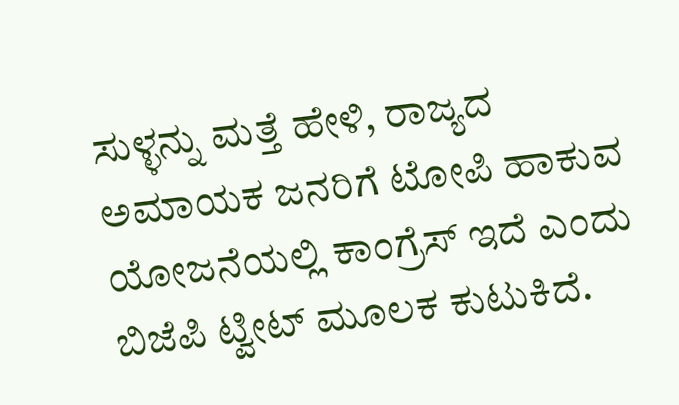ಸುಳ್ಳನ್ನು ಮತ್ತೆ ಹೇಳಿ, ರಾಜ್ಯದ ಅಮಾಯಕ ಜನರಿಗೆ ಟೋಪಿ ಹಾಕುವ ಯೋಜನೆಯಲ್ಲಿ ಕಾಂಗ್ರೆಸ್ ಇದೆ ಎಂದು ಬಿಜೆಪಿ ಟ್ವೀಟ್ ಮೂಲಕ ಕುಟುಕಿದೆ.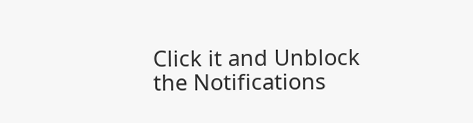Click it and Unblock the Notifications